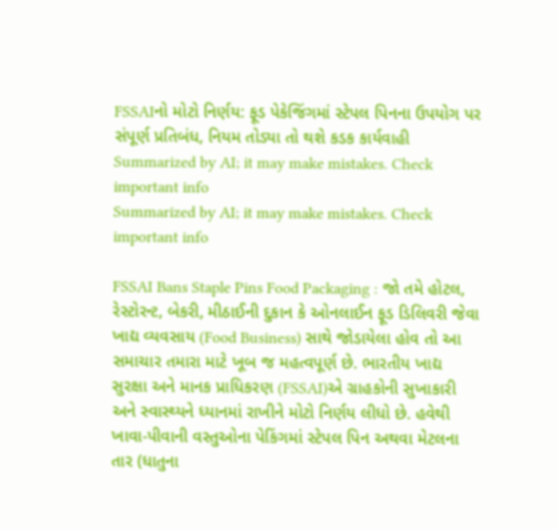FSSAIનો મોટો નિર્ણય: ફૂડ પેકેજિંગમાં સ્ટેપલ પિનના ઉપયોગ પર સંપૂર્ણ પ્રતિબંધ, નિયમ તોડ્યા તો થશે કડક કાર્યવાહી
Summarized by AI; it may make mistakes. Check important info
Summarized by AI; it may make mistakes. Check important info

FSSAI Bans Staple Pins Food Packaging : જો તમે હોટલ, રેસ્ટોરન્ટ, બેકરી, મીઠાઈની દુકાન કે ઓનલાઈન ફૂડ ડિલિવરી જેવા ખાદ્ય વ્યવસાય (Food Business) સાથે જોડાયેલા હોવ તો આ સમાચાર તમારા માટે ખૂબ જ મહત્વપૂર્ણ છે. ભારતીય ખાદ્ય સુરક્ષા અને માનક પ્રાધિકરણ (FSSAI)એ ગ્રાહકોની સુખાકારી અને સ્વાસ્થ્યને ધ્યાનમાં રાખીને મોટો નિર્ણય લીધો છે. હવેથી ખાવા-પીવાની વસ્તુઓના પેકિંગમાં સ્ટેપલ પિન અથવા મેટલના તાર (ધાતુના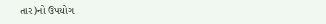તાર)નો ઉપયોગ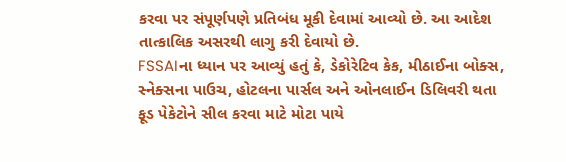કરવા પર સંપૂર્ણપણે પ્રતિબંધ મૂકી દેવામાં આવ્યો છે. આ આદેશ તાત્કાલિક અસરથી લાગુ કરી દેવાયો છે.
FSSAIના ધ્યાન પર આવ્યું હતું કે, ડેકોરેટિવ કેક, મીઠાઈના બોક્સ, સ્નેક્સના પાઉચ, હોટલના પાર્સલ અને ઓનલાઈન ડિલિવરી થતા ફૂડ પેકેટોને સીલ કરવા માટે મોટા પાયે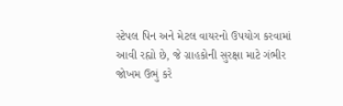સ્ટેપલ પિન અને મેટલ વાયરનો ઉપયોગ કરવામાં આવી રહ્યો છે, જે ગ્રાહકોની સુરક્ષા માટે ગંભીર જોખમ ઉભું કરે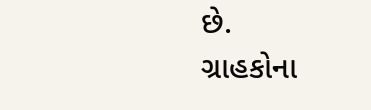છે.
ગ્રાહકોના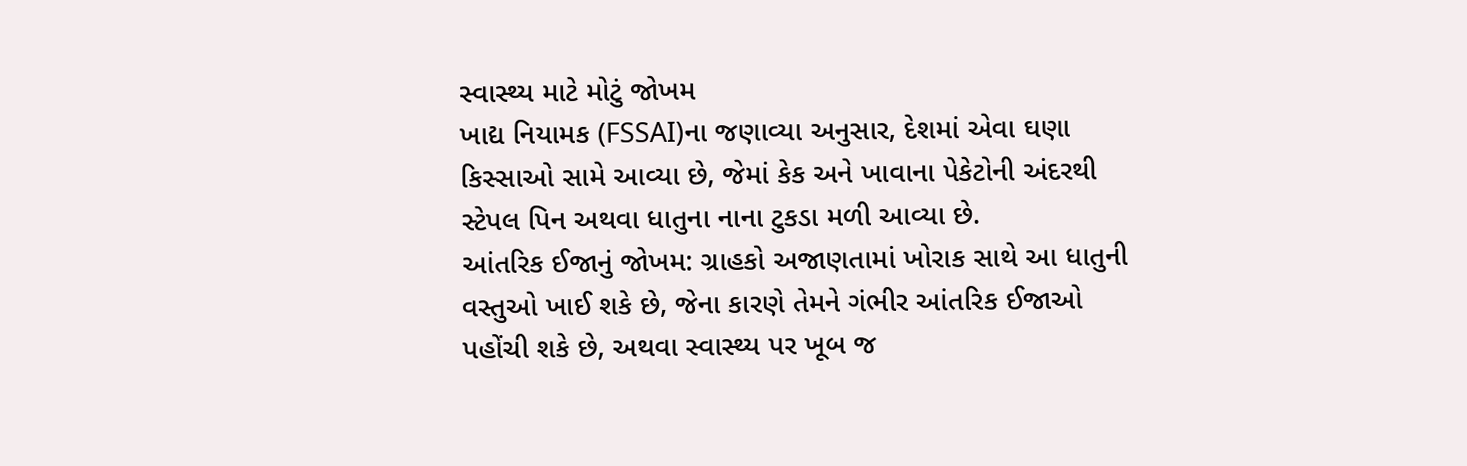સ્વાસ્થ્ય માટે મોટું જોખમ
ખાદ્ય નિયામક (FSSAI)ના જણાવ્યા અનુસાર, દેશમાં એવા ઘણા કિસ્સાઓ સામે આવ્યા છે, જેમાં કેક અને ખાવાના પેકેટોની અંદરથી સ્ટેપલ પિન અથવા ધાતુના નાના ટુકડા મળી આવ્યા છે.
આંતરિક ઈજાનું જોખમ: ગ્રાહકો અજાણતામાં ખોરાક સાથે આ ધાતુની વસ્તુઓ ખાઈ શકે છે, જેના કારણે તેમને ગંભીર આંતરિક ઈજાઓ પહોંચી શકે છે, અથવા સ્વાસ્થ્ય પર ખૂબ જ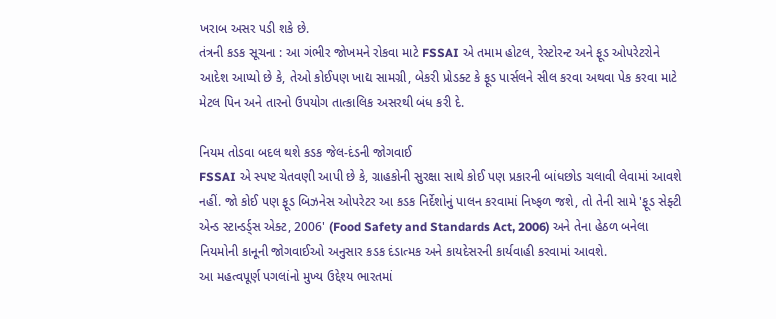ખરાબ અસર પડી શકે છે.
તંત્રની કડક સૂચના : આ ગંભીર જોખમને રોકવા માટે FSSAI એ તમામ હોટલ, રેસ્ટોરન્ટ અને ફૂડ ઓપરેટરોને આદેશ આપ્યો છે કે, તેઓ કોઈપણ ખાદ્ય સામગ્રી, બેકરી પ્રોડક્ટ કે ફૂડ પાર્સલને સીલ કરવા અથવા પેક કરવા માટે મેટલ પિન અને તારનો ઉપયોગ તાત્કાલિક અસરથી બંધ કરી દે.

નિયમ તોડવા બદલ થશે કડક જેલ-દંડની જોગવાઈ
FSSAI એ સ્પષ્ટ ચેતવણી આપી છે કે, ગ્રાહકોની સુરક્ષા સાથે કોઈ પણ પ્રકારની બાંધછોડ ચલાવી લેવામાં આવશે નહીં. જો કોઈ પણ ફૂડ બિઝનેસ ઓપરેટર આ કડક નિર્દેશોનું પાલન કરવામાં નિષ્ફળ જશે, તો તેની સામે 'ફૂડ સેફ્ટી એન્ડ સ્ટાન્ડર્ડ્સ એક્ટ, 2006' (Food Safety and Standards Act, 2006) અને તેના હેઠળ બનેલા નિયમોની કાનૂની જોગવાઈઓ અનુસાર કડક દંડાત્મક અને કાયદેસરની કાર્યવાહી કરવામાં આવશે.
આ મહત્વપૂર્ણ પગલાંનો મુખ્ય ઉદ્દેશ્ય ભારતમાં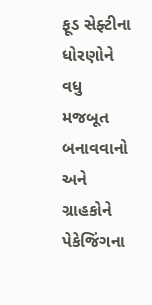ફૂડ સેફ્ટીના ધોરણોને વધુ મજબૂત બનાવવાનો અને ગ્રાહકોને પેકેજિંગના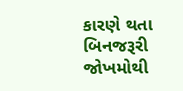કારણે થતા બિનજરૂરી જોખમોથી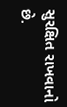સુરક્ષિત રાખવાનો છે.